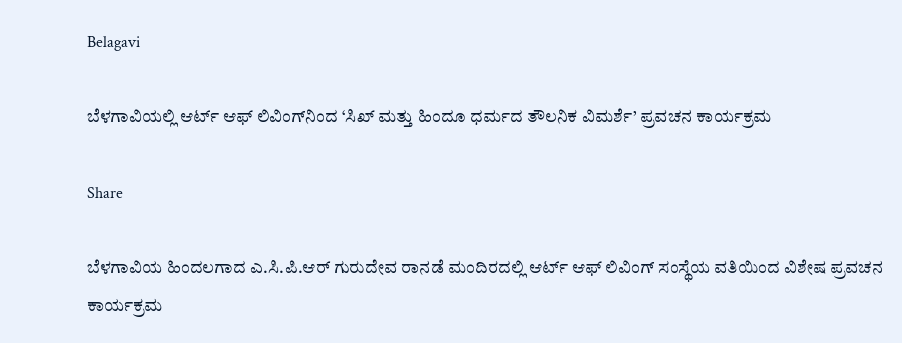Belagavi

ಬೆಳಗಾವಿಯಲ್ಲಿ ಆರ್ಟ್ ಆಫ್ ಲಿವಿಂಗ್‌ನಿಂದ ‘ಸಿಖ್ ಮತ್ತು ಹಿಂದೂ ಧರ್ಮದ ತೌಲನಿಕ ವಿಮರ್ಶೆ’ ಪ್ರವಚನ ಕಾರ್ಯಕ್ರಮ

Share

ಬೆಳಗಾವಿಯ ಹಿಂದಲಗಾದ ಎ.ಸಿ.ಪಿ.ಆರ್ ಗುರುದೇವ ರಾನಡೆ ಮಂದಿರದಲ್ಲಿ ಆರ್ಟ್ ಆಫ್ ಲಿವಿಂಗ್ ಸಂಸ್ಥೆಯ ವತಿಯಿಂದ ವಿಶೇಷ ಪ್ರವಚನ ಕಾರ್ಯಕ್ರಮ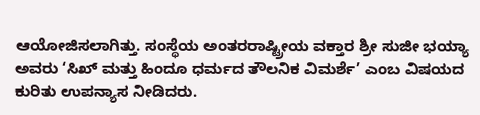ಆಯೋಜಿಸಲಾಗಿತ್ತು. ಸಂಸ್ಥೆಯ ಅಂತರರಾಷ್ಟ್ರೀಯ ವಕ್ತಾರ ಶ್ರೀ ಸುಜೀ ಭಯ್ಯಾ ಅವರು ‘ಸಿಖ್ ಮತ್ತು ಹಿಂದೂ ಧರ್ಮದ ತೌಲನಿಕ ವಿಮರ್ಶೆ’ ಎಂಬ ವಿಷಯದ ಕುರಿತು ಉಪನ್ಯಾಸ ನೀಡಿದರು.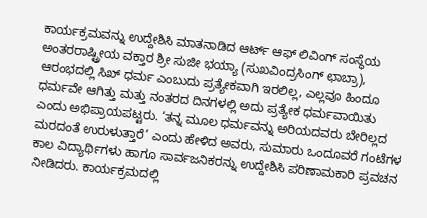ಕಾರ್ಯಕ್ರಮವನ್ನು ಉದ್ದೇಶಿಸಿ ಮಾತನಾಡಿದ ಆರ್ಟ್ ಆಫ್ ಲಿವಿಂಗ್ ಸಂಸ್ಥೆಯ ಅಂತರರಾಷ್ಟ್ರೀಯ ವಕ್ತಾರ ಶ್ರೀ ಸುಜೀ ಭಯ್ಯಾ (ಸುಖವಿಂದ್ರಸಿಂಗ್ ಛಾಬ್ರಾ), ಆರಂಭದಲ್ಲಿ ಸಿಖ್ ಧರ್ಮ ಎಂಬುದು ಪ್ರತ್ಯೇಕವಾಗಿ ಇರಲಿಲ್ಲ, ಎಲ್ಲವೂ ಹಿಂದೂ ಧರ್ಮವೇ ಆಗಿತ್ತು ಮತ್ತು ನಂತರದ ದಿನಗಳಲ್ಲಿ ಅದು ಪ್ರತ್ಯೇಕ ಧರ್ಮವಾಯಿತು ಎಂದು ಅಭಿಪ್ರಾಯಪಟ್ಟರು. ‘ತನ್ನ ಮೂಲ ಧರ್ಮವನ್ನು ಅರಿಯದವರು ಬೇರಿಲ್ಲದ ಮರದಂತೆ ಉರುಳುತ್ತಾರೆ’ ಎಂದು ಹೇಳಿದ ಅವರು, ಸುಮಾರು ಒಂದೂವರೆ ಗಂಟೆಗಳ ಕಾಲ ವಿದ್ಯಾರ್ಥಿಗಳು ಹಾಗೂ ಸಾರ್ವಜನಿಕರನ್ನು ಉದ್ದೇಶಿಸಿ ಪರಿಣಾಮಕಾರಿ ಪ್ರವಚನ ನೀಡಿದರು. ಕಾರ್ಯಕ್ರಮದಲ್ಲಿ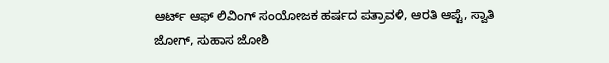ಆರ್ಟ್ ಆಫ್ ಲಿವಿಂಗ್ ಸಂಯೋಜಕ ಹರ್ಷದ ಪತ್ರಾವಳಿ, ಆರತಿ ಆಪ್ಟೆ, ಸ್ವಾತಿ ಜೋಗ್, ಸುಹಾಸ ಜೋಶಿ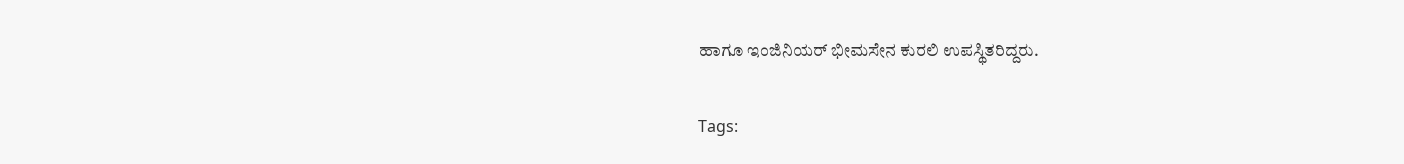ಹಾಗೂ ಇಂಜಿನಿಯರ್ ಭೀಮಸೇನ ಕುರಲಿ ಉಪಸ್ಥಿತರಿದ್ದರು.

Tags: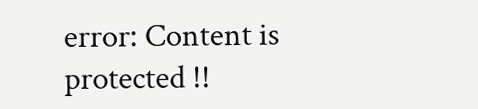error: Content is protected !!